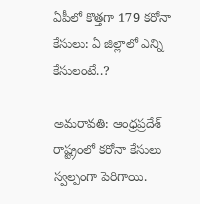ఏపీలో కొత్తగా 179 కరోనా కేసులు: ఏ జిల్లాలో ఎన్ని కేసులంటే..?

అమరావతి: ఆంధ్రప్రదేశ్ రాష్ట్రంలో కరోనా కేసులు స్వల్పంగా పెరిగాయి.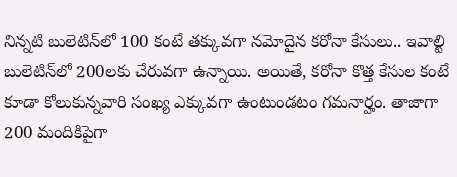నిన్నటి బులెటిన్‌లో 100 కంటే తక్కువగా నమోదైన కరోనా కేసులు.. ఇవాల్టి బులెటిన్‌లో 200లకు చేరువగా ఉన్నాయి. అయితే, కరోనా కొత్త కేసుల కంటే కూడా కోలుకున్నవారి సంఖ్య ఎక్కువగా ఉంటుండటం గమనార్హం. తాజాగా 200 మందికిపైగా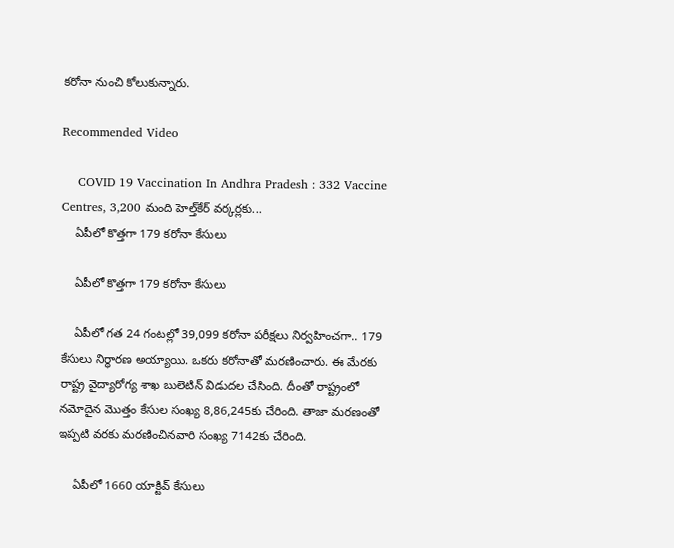కరోనా నుంచి కోలుకున్నారు.

Recommended Video

    COVID 19 Vaccination In Andhra Pradesh : 332 Vaccine Centres, 3,200 మంది హెల్త్‌కేర్ వర్కర్లకు...
    ఏపీలో కొత్తగా 179 కరోనా కేసులు

    ఏపీలో కొత్తగా 179 కరోనా కేసులు

    ఏపీలో గత 24 గంటల్లో 39,099 కరోనా పరీక్షలు నిర్వహించగా.. 179 కేసులు నిర్ధారణ అయ్యాయి. ఒకరు కరోనాతో మరణించారు. ఈ మేరకు రాష్ట్ర వైద్యారోగ్య శాఖ బులెటిన్ విడుదల చేసింది. దీంతో రాష్ట్రంలో నమోదైన మొత్తం కేసుల సంఖ్య 8,86,245కు చేరింది. తాజా మరణంతో ఇప్పటి వరకు మరణించినవారి సంఖ్య 7142కు చేరింది.

    ఏపీలో 1660 యాక్టివ్ కేసులు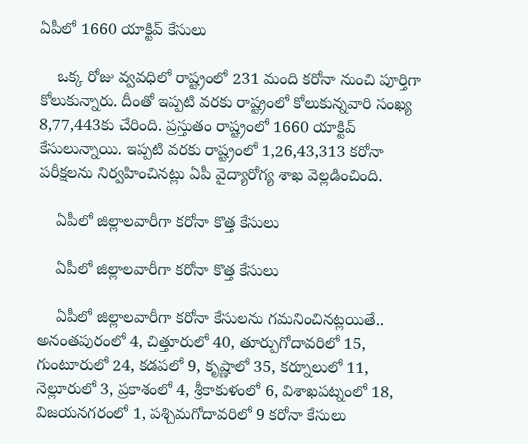ఏపీలో 1660 యాక్టివ్ కేసులు

    ఒక్క రోజు వ్వవధిలో రాష్ట్రంలో 231 మంది కరోనా నుంచి పూర్తిగా కోలుకున్నారు. దీంతో ఇప్పటి వరకు రాష్ట్రంలో కోలుకున్నవారి సంఖ్య 8,77,443కు చేరింది. ప్రస్తుతం రాష్ట్రంలో 1660 యాక్టివ్ కేసులున్నాయి. ఇప్పటి వరకు రాష్ట్రంలో 1,26,43,313 కరోనా పరీక్షలను నిర్వహించినట్లు ఏపీ వైద్యారోగ్య శాఖ వెల్లడించింది.

    ఏపీలో జిల్లాలవారీగా కరోనా కొత్త కేసులు

    ఏపీలో జిల్లాలవారీగా కరోనా కొత్త కేసులు

    ఏపీలో జిల్లాలవారీగా కరోనా కేసులను గమనించినట్లయితే.. అనంతపురంలో 4, చిత్తూరులో 40, తూర్పుగోదావరిలో 15, గుంటూరులో 24, కడపలో 9, కృష్ణాలో 35, కర్నూలులో 11, నెల్లూరులో 3, ప్రకాశంలో 4, శ్రీకాకుళంలో 6, విశాఖపట్నంలో 18, విజయనగరంలో 1, పశ్చిమగోదావరిలో 9 కరోనా కేసులు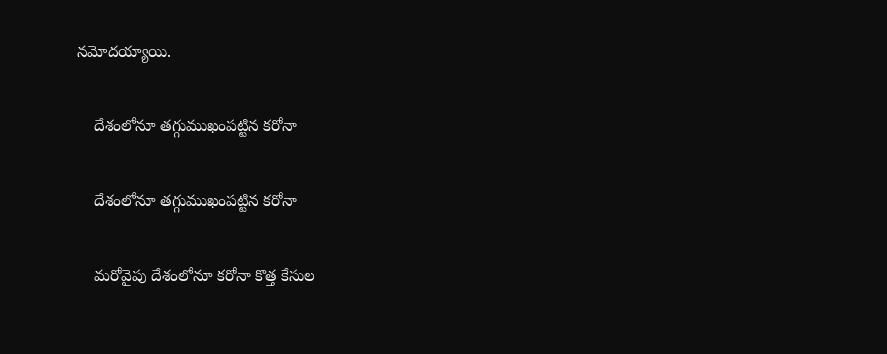నమోదయ్యాయి.

    దేశంలోనూ తగ్గుముఖంపట్టిన కరోనా

    దేశంలోనూ తగ్గుముఖంపట్టిన కరోనా

    మరోవైపు దేశంలోనూ కరోనా కొత్త కేసుల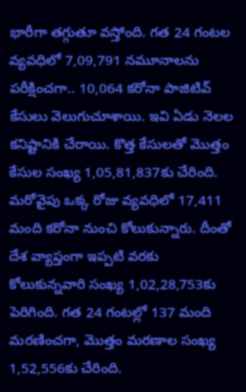భారీగా తగ్గుతూ వస్తోంది. గత 24 గంటల వ్యవధిలో 7,09,791 నమూనాలను పరీక్షించగా.. 10,064 కరోనా పాజిటివ్ కేసులు వెలుగుచూశాయి. ఇవి ఏడు నెలల కనిష్టానికి చేరాయి. కొత్త కేసులతో మొత్తం కేసుల సంఖ్య 1,05,81,837కు చేరింది. మరోవైపు ఒక్క రోజు వ్యవధిలో 17,411 మంది కరోనా నుంచి కోలుకున్నారు. దీంతో దేశ వ్యాప్తంగా ఇప్పటి వరకు కోలుకున్నవారి సంఖ్య 1,02,28,753కు పెరిగింది. గత 24 గంటల్లో 137 మంది మరణించగా, మొత్తం మరణాల సంఖ్య 1,52,556కు చేరింది.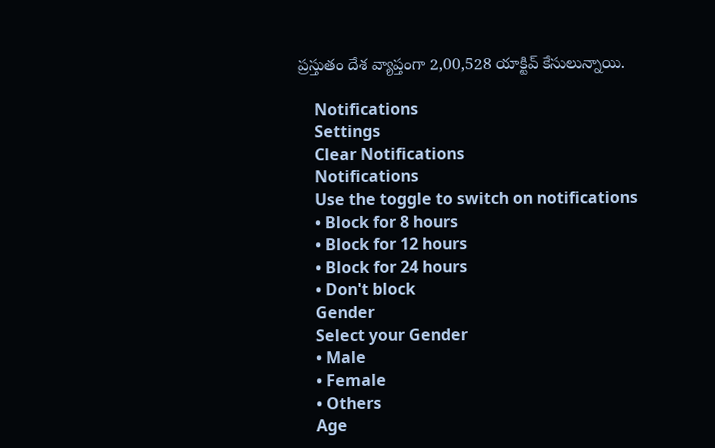ప్రస్తుతం దేశ వ్యాప్తంగా 2,00,528 యాక్టివ్ కేసులున్నాయి.

    Notifications
    Settings
    Clear Notifications
    Notifications
    Use the toggle to switch on notifications
    • Block for 8 hours
    • Block for 12 hours
    • Block for 24 hours
    • Don't block
    Gender
    Select your Gender
    • Male
    • Female
    • Others
    Age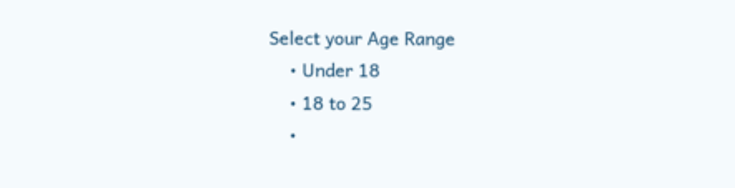Select your Age Range
    • Under 18
    • 18 to 25
    •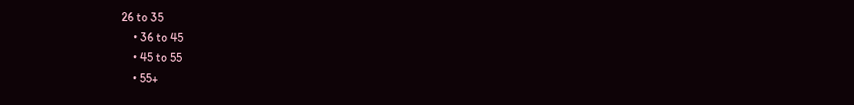26 to 35
    • 36 to 45
    • 45 to 55
    • 55+